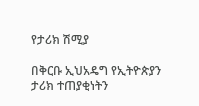የታሪክ ሽሚያ

በቅርቡ ኢህአዴግ የኢትዮጵያን  ታሪክ ተጠያቂነትን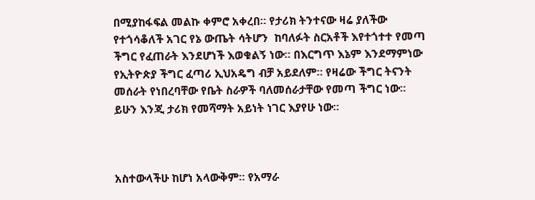በሚያከፋፍል መልኩ ቀምሮ አቀረበ። የታሪክ ትንተናው ዛሬ ያለችው የተጎሳቆለች አገር የኔ ውጤት ሳትሆን  ከባለፉት ስርአቶች እየተጎተተ የመጣ ችግር የፈጠራት እንደሆነች እወቁልኝ ነው። በእርግጥ እኔም እንደማምነው የኢትዮጵያ ችግር ፈጣሪ ኢህአዴግ ብቻ አይደለም። የዛሬው ችግር ትናንት መሰራት የነበረባቸው የቤት ስራዎች ባለመሰራታቸው የመጣ ችግር ነው። ይሁን እንጂ ታሪክ የመሻማት አይነት ነገር እያየሁ ነው።



አስተውላችሁ ከሆነ አላውቅም። የአማራ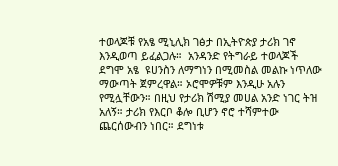ተወላጆቹ የአፄ ሚኒሊክ ገፅታ በኢትዮጵያ ታሪክ ገኖ እንዲወጣ ይፈልጋሉ።  አንዳንድ የትግራይ ተወላጆች ደግሞ አፄ  ዩሀንስን ለማግነን በሚመስል መልኩ ነጥለው ማውጣት ጀምረዋል። ኦሮሞዎቹም እንዲሁ አሉን የሚሏቸውን። በዚህ የታሪክ ሽሚያ መሀል አንድ ነገር ትዝ አለኝ። ታሪክ የእርቦ ቆሎ ቢሆን ኖሮ ተሻምተው ጨርሰውብን ነበር። ደግነቱ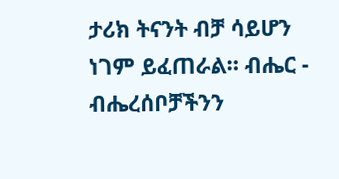ታሪክ ትናንት ብቻ ሳይሆን ነገም ይፈጠራል። ብሔር - ብሔረሰቦቻችንን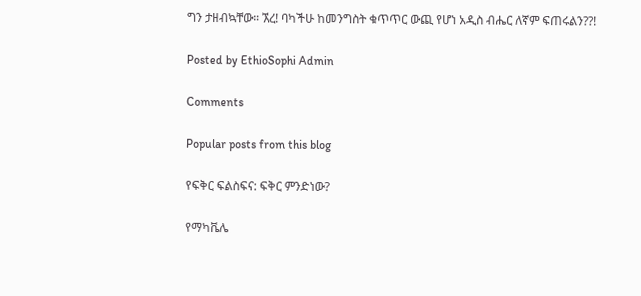ግን ታዘብኳቸው። ኧረ! ባካችሁ ከመንግስት ቁጥጥር ውጪ የሆነ አዲስ ብሔር ለኛም ፍጠሩልን??!

Posted by EthioSophi Admin

Comments

Popular posts from this blog

የፍቅር ፍልስፍና: ፍቅር ምንድነው?

የማካቬሌ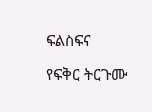ፍልስፍና

የፍቅር ትርጉሙ